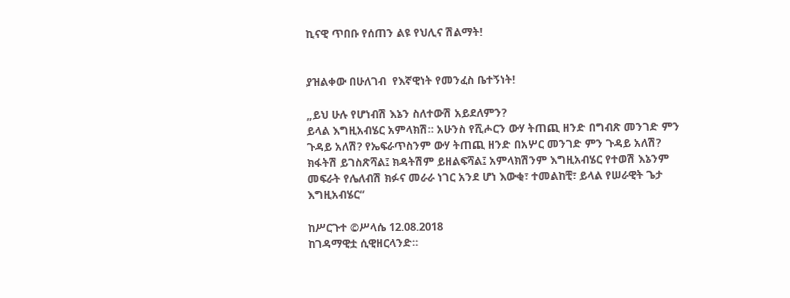ኪናዊ ጥበቡ የሰጠን ልዩ የህሊና ሽልማት!


ያዝልቀው በሁለገብ  የእኛዊነት የመንፈስ ቤተኝነት!

„ይህ ሁሉ የሆነብሽ እኔን ስለተውሽ አይደለምን?
ይላል እግዚአብሄር አምላክሽ። አሁንስ የሺሖርን ውሃ ትጠጪ ዘንድ በግብጽ መንገድ ምን ጉዳይ አለሽ? የኤፍራጥስንም ውሃ ትጠጪ ዘንድ በአሦር መንገድ ምን ጉዳይ አለሽ? ክፋትሽ ይገስጽሻል፤ ክዳትሽም ይዘልፍሻል፤ አምላክሽንም እግዚአብሄር የተወሽ እኔንም መፍራት የሌለብሽ ክፉና መራራ ነገር አንደ ሆነ እውቂ፣ ተመልከቺ፣ ይላል የሠራዊት ጌታ እግዚአብሄር“

ከሥርጉተ ©ሥላሴ 12.08.2018
ከገዳማዊቷ ሲዊዘርላንድ።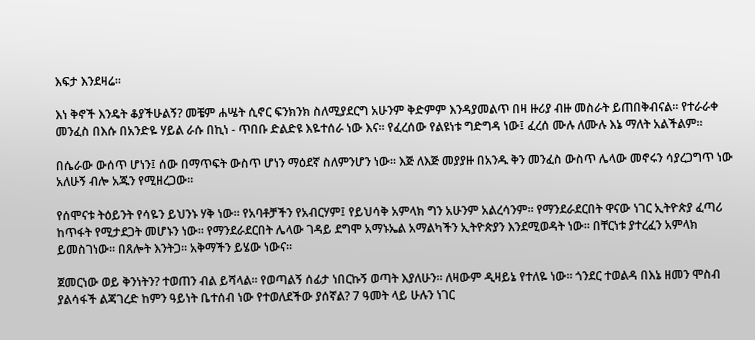እፍታ እንደዛሬ።

እነ ቅኖች እንዴት ቆያችሁልኝ? መቼም ሐሤት ሲኖር ፍንክንክ ስለሚያደርግ አሁንም ቅድምም እንዳያመልጥ በዛ ዙሪያ ብዙ መስራት ይጠበቅብናል። የተራራቀ መንፈስ በእሱ በአንድዬ ሃይል ራሱ በኪነ - ጥበቡ ድልድዩ እዬተሰራ ነው እና። የፈረሰው የልዩነቱ ግድግዳ ነው፤ ፈረሰ ሙሉ ለሙሉ እኔ ማለት አልችልም።

በሴራው ውሰጥ ሆነን፤ ሰው በማጥፍት ውስጥ ሆነን ማዕደኛ ስለምንሆን ነው። እጅ ለእጅ መያያዙ በአንዱ ቅን መንፈስ ውስጥ ሌላው መኖሩን ሳያረጋግጥ ነው አለሁኝ ብሎ አጁን የሚዘረጋው።

የሰሞናቱ ትዕይንት የሳዬን ይህንኑ ሃቅ ነው። የአባቶቻችን የአብርሃም፤ የይህሳቅ አምላክ ግን አሁንም አልረሳንም። የማንደራደርበት ዋናው ነገር ኢትዮጵያ ፈጣሪ ከጥፋት የሚታደጋት መሆኑን ነው። የማንደራደርበት ሌላው ገዳይ ደግሞ አማኑኤል አማልካችን ኢትዮጵያን እንደሚወዳት ነው። በቸርነቱ ያተረፈን አምላክ ይመስገነው። በጸሎት እንትጋ። አቅማችን ይሄው ነውና።

ጀመርነው ወይ ቅንነትን? ተወጠን ብል ይሻላል። የወጣልኝ ሰፊታ ነበርኩኝ ወጣት እያለሁን። ለዛውም ዲዛይኔ የተለዬ ነው። ጎንደር ተወልዳ በእኔ ዘመን ሞስብ ያልሳፋች ልጃገረድ ከምን ዓይነት ቤተሰብ ነው የተወለደችው ያሰኛል? 7 ዓመት ላይ ሁሉን ነገር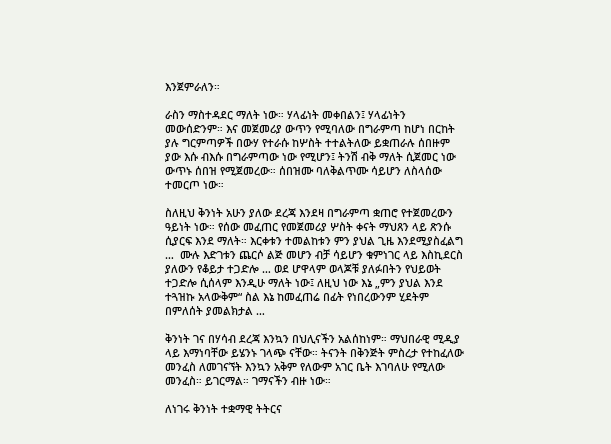እንጀምራለን።

ራስን ማስተዳደር ማለት ነው። ሃላፊነት መቀበልን፤ ሃላፊነትን መውሰድንም። እና መጀመሪያ ውጥን የሚባለው በግራምጣ ከሆነ በርከት ያሉ ግርምጣዎች በውሃ የተራሱ ከሦስት ተተልትለው ይቋጠራሉ ሰበዙም ያው እሱ ብእሱ በግራምጣው ነው የሚሆን፤ ትንሽ ብቅ ማለት ሲጀመር ነው ውጥኑ ሰበዝ የሚጀመረው። ሰበዝሙ ባለቅልጥሙ ሳይሆን ለስላሰው ተመርጦ ነው።

ስለዚህ ቅንነት አሁን ያለው ደረጃ እንደዛ በግራምጣ ቋጠሮ የተጀመረውን ዓይነት ነው። የሰው መፈጠር የመጀመሪያ ሦስት ቀናት ማህጸን ላይ ጽንሱ ሲያርፍ እንደ ማለት። እርቀቱን ተመልከቱን ምን ያህል ጊዜ እንደሚያስፈልግ …  ሙሉ እድገቱን ጨርሶ ልጅ መሆን ብቻ ሳይሆን ቁምነገር ላይ እስኪደርስ ያለውን የቆይታ ተጋድሎ … ወደ ሆዋላም ወላጆቹ ያለፉበትን የህይወት ተጋድሎ ሲሰላም እንዲሁ ማለት ነው፤ ለዚህ ነው እኔ „ምን ያህል እንደ ተጓዝኩ አላውቅም“ ስል እኔ ከመፈጠሬ በፊት የነበረውንም ሂደትም በምለሰት ያመልክታል …

ቅንነት ገና በሃሳብ ደረጃ እንኳን በህሊናችን አልሰከነም። ማህበራዊ ሚዲያ ላይ እማነባቸው ይሄንኑ ገላጭ ናቸው። ትናንት በቅንጅት ምስረታ የተከፈለው መንፈስ ለመገናኘት እንኳን አቅም የለውም አገር ቤት እገባለሁ የሚለው መንፈስ። ይገርማል። ገማናችን ብዙ ነው።

ለነገሩ ቅንነት ተቋማዊ ትትርና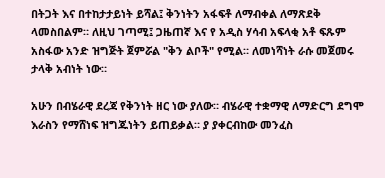በትጋት እና በተከታታይነት ይሻል፤ ቅንነትን አፋፍቶ ለማብቀል ለማጽደቅ ላመስበልም። ለዚህ ገጣሚ፤ ጋዜጠኛ እና የ አዲስ ሃሳብ አፍላቂ አቶ ፍጹም አስፋው አንድ ዝግጅት ጀምሯል "ቅን ልቦች" የሚል። ለመነሻነት ራሱ መጀመሩ ታላቅ አብነት ነው።

አሁን በብሄራዊ ደረጃ የቅንነት ዘር ነው ያለው። ብሄራዊ ተቋማዊ ለማድርግ ደግሞ እራስን የማሸነፍ ዝግጁነትን ይጠይቃል። ያ ያቀርብከው መንፈስ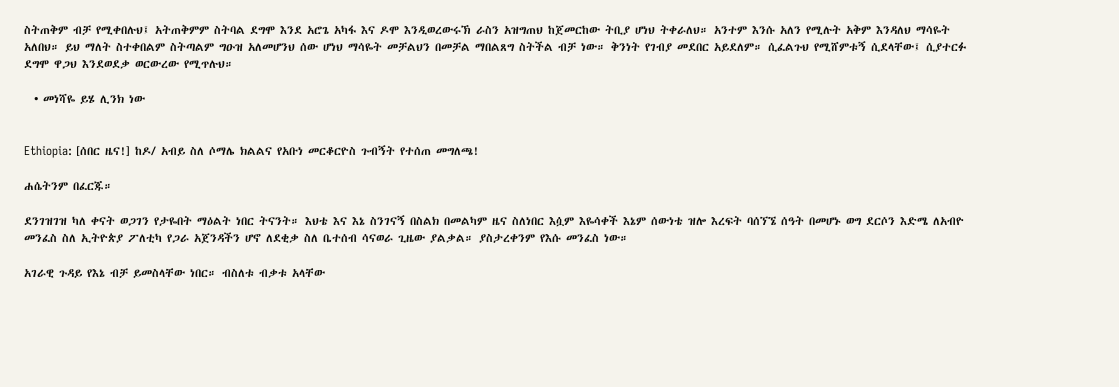ስትጠቅም ብቻ የሚቀበሉህ፤ አትጠቅምም ስትባል ደግሞ እንደ አሮጌ አካፋ እና ዶሞ እንዲወረውሩኽ ራስን አዝግጠህ ከጀመርከው ትቢያ ሆነህ ትቀራለህ። አንተም እንሱ አለን የሚሉት አቅም እንዳለህ ማሳዬት አለበህ። ይህ ማለት ስተቀበልም ስትጣልም ግዑዝ አለመሆንህ ሰው ሆነህ ማሳዬት መቻልህን በመቻል ማበልጸግ ስትችል ብቻ ነው። ቅንነት የገብያ መደበር አይደለም። ሲፈልጉህ የሚሸምቱኝ ሲደላቸው፤ ሲያተርፉ ደግሞ ዋጋህ እንደወደቃ ወርውረው የሚጥሉህ።

  • መነሻዬ ይሄ ሊንክ ነው


Ethiopia: [ሰበር ዜና!] ከዶ/ አብይ ስለ ሶማሌ ክልልና የአቡነ መርቆርዮስ ጉብኝት የተሰጠ መግለጫ!

ሐሴትንም በፈርጁ።

ደንገዝገዝ ካለ ቀናት ወጋገን የታዬበት ማዕልት ነበር ትናንት። እህቴ እና እኔ ስንገናኝ በስልክ በመልካም ዜና ስለነበር እሷም እዬሳቀች እኔም ሰውነቴ ዝሎ እረፍት ባሰኘኜ ሰዓት በመሆኑ ወግ ደርሶን እድሜ ለአብዮ መንፈስ ስለ ኢትዮጵያ ፖለቲካ የጋራ አጀንዳችን ሆኖ ለደቂቃ ስለ ቤተሰብ ሳናወራ ጊዜው ያልቃል። ያስታረቀንም የእሱ መንፈስ ነው።

አገራዊ ጉዳይ የእኔ ብቻ ይመስላቸው ነበር። ብስለቱ ብቃቱ አላቸው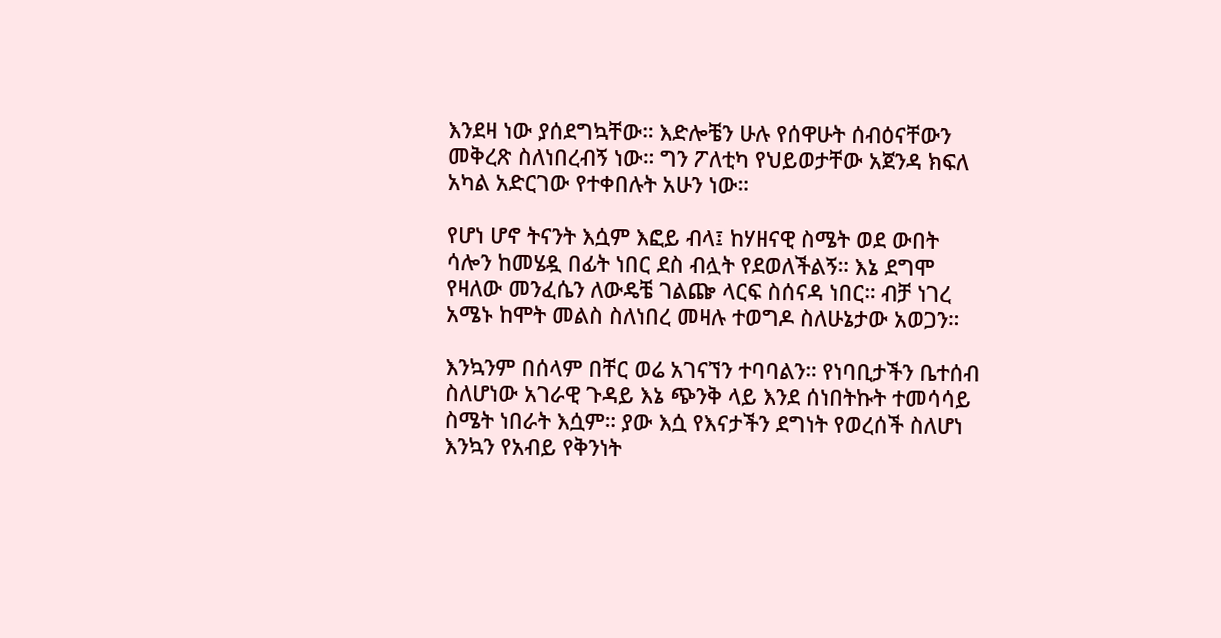እንደዛ ነው ያሰደግኳቸው። እድሎቼን ሁሉ የሰዋሁት ሰብዕናቸውን መቅረጽ ስለነበረብኝ ነው። ግን ፖለቲካ የህይወታቸው አጀንዳ ክፍለ አካል አድርገው የተቀበሉት አሁን ነው።

የሆነ ሆኖ ትናንት እሷም እፎይ ብላ፤ ከሃዘናዊ ስሜት ወደ ውበት ሳሎን ከመሄዷ በፊት ነበር ደስ ብሏት የደወለችልኝ። እኔ ደግሞ የዛለው መንፈሴን ለውዴቼ ገልጬ ላርፍ ስሰናዳ ነበር። ብቻ ነገረ አሜኑ ከሞት መልስ ስለነበረ መዛሉ ተወግዶ ስለሁኔታው አወጋን።

እንኳንም በሰላም በቸር ወሬ አገናኘን ተባባልን። የነባቢታችን ቤተሰብ ስለሆነው አገራዊ ጉዳይ እኔ ጭንቅ ላይ እንደ ሰነበትኩት ተመሳሳይ ስሜት ነበራት እሷም። ያው እሷ የእናታችን ደግነት የወረሰች ስለሆነ እንኳን የአብይ የቅንነት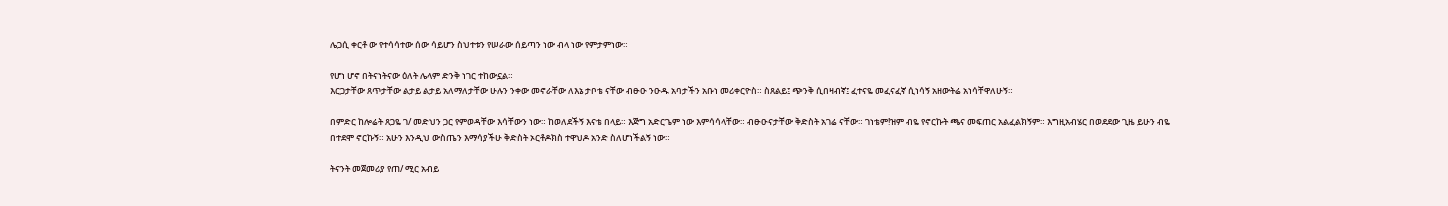ሌጋሲ ቀርቶ ው የተሳሳተው ሰው ሳይሆን ስህተቱን የሠራው ሰይጣን ነው ብላ ነው የምታምነው።

የሆነ ሆኖ በትናነትናው ዕለት ሌላም ድንቅ ነገር ተከውኗል።
እርጋታቸው ጸጥታቸው ልታይ ልታይ አለማለታቸው ሁሉን ንቀው መኖራቸው ለእኔ ታቦቴ ናቸው ብፁዑ ንዑዱ አባታችን አቡነ መሪቀርዮስ። ስጸልይ፤ ጭንቅ ሲበዛብኛ፤ ፈተናዬ መፈናፈኛ ሲነሳኝ አዘውትሬ አነሳቸዋለሁኝ።

በምድር ከሎሬት ጸጋዬ ገ/ መድህን ጋር የምወዳቸው እሳቸውን ነው። ከወለደችኝ እናቴ በላይ። እጅግ አድርጌም ነው እምሳሳላቸው። ብፁዑናታቸው ቅድስት አገሬ ናቸው። ገነቴም!ዝም ብዬ የኖርኩት ጫና መፍጠር አልፈልክኝም። እግዚአብሄር በወደደው ጊዜ ይሁን ብዬ በተደሞ ኖርኩኝ። አሁን እንዲህ ውስጤን እማሳያችሁ ቅድስት ኦርቶዶክስ ተዋህዶ አንድ ስለሆነችልኝ ነው።

ትናንት መጀመሪያ የጠ/ ሚር አብይ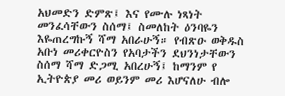አህመድን ድምጽ፤ እና የሙሉ ነጻነት መንፈሳቸውን ስሰማ፤ ስመለከት ዕንባዬን እዬጠረግኩኝ ሻማ አበራሁኝ። የብጽዑ ወቅዱስ አቡነ መሪቀርዮስን የአባታችን ደህንነታቸውን ስሰማ ሻማ ድጋሚ አበረሁኝ፤ ከማንም የ ኢትዮጵያ መሪ ወይንም መሪ እሆናለሁ ብሎ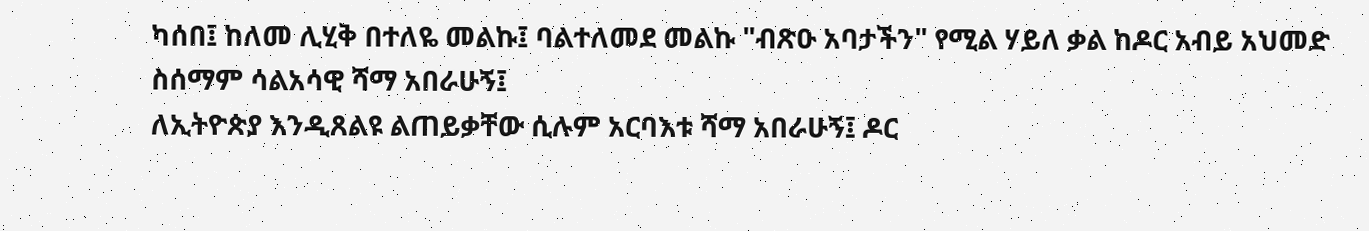ካሰበ፤ ከለመ ሊሂቅ በተለዬ መልኩ፤ ባልተለመደ መልኩ "ብጽዑ አባታችን" የሚል ሃይለ ቃል ከዶር አብይ አህመድ ስሰማም ሳልአሳዊ ሻማ አበራሁኝ፤
ለኢትዮጵያ እንዲጸልዩ ልጠይቃቸው ሲሉም አርባእቱ ሻማ አበራሁኝ፤ ዶር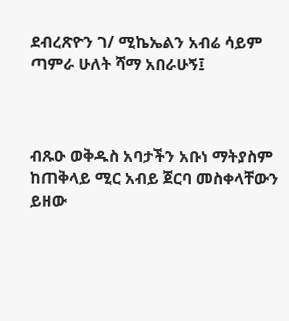ደብረጽዮን ገ/ ሚኬኤልን አብሬ ሳይም ጣምራ ሁለት ሻማ አበራሁኝ፤



ብጹዑ ወቅዱስ አባታችን አቡነ ማትያስም ከጠቅላይ ሚር አብይ ጀርባ መስቀላቸውን ይዘው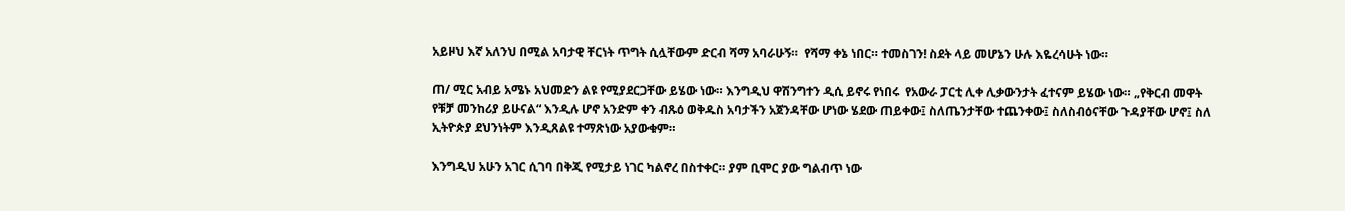አይዞህ እኛ አለንህ በሚል አባታዊ ቸርነት ጥግት ሲሏቸውም ድርብ ሻማ አባራሁኝ።  የሻማ ቀኔ ነበር። ተመስገን! ስደት ላይ መሆኔን ሁሉ እዬረሳሁት ነው።

ጠ/ ሚር አብይ አሜኑ አህመድን ልዩ የሚያደርጋቸው ይሄው ነው። እንግዲህ ዋሽንግተን ዲሲ ይኖሩ የነበሩ  የአውራ ፓርቲ ሊቀ ሊቃውንታት ፈተናም ይሄው ነው። „የቅርብ መዋት የቹቻ መንከሪያ ይሁናል“ እንዲሉ ሆኖ አንድም ቀን ብጹዕ ወቅዱስ አባታችን አጀንዳቸው ሆነው ሄደው ጠይቀው፤ ስለጤንታቸው ተጨንቀው፤ ስለስብዕናቸው ጉዳያቸው ሆኖ፤ ስለ ኢትዮጵያ ደህንነትም እንዲጸልዩ ተማጽነው አያውቁም።

እንግዲህ አሁን አገር ሲገባ በቅጂ የሚታይ ነገር ካልኖረ በስተቀር። ያም ቢሞር ያው ግልብጥ ነው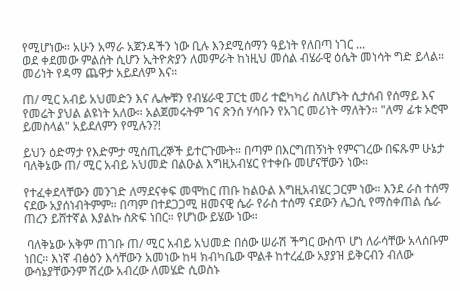የሚሆነው። አሁን አማራ አጀንዳችን ነው ቢሉ እንደሚሰማን ዓይነት የለበጣ ነገር ...
ወደ ቀደመው ምልሰት ሲሆን ኢትዮጵያን ለመምራት ከነዚህ መሰል ብሄራዊ ዕሴት መነሳት ግድ ይላል። መሪነት የዳማ ጨዋታ አይደለም እና።

ጠ/ ሚር አብይ አህመድን እና ሌሎቹን የብሄራዊ ፓርቲ መሪ ተፎካካሪ ስለሆኑት ሲታሰብ የሰማይ እና የመሬት ያህል ልዩነት አለው። አልጀመሩትም ገና ጽንሰ ሃሳቡን የአገር መሪነት ማለትን። "ለማ ፊቱ ኦሮሞ ይመስላል" አይደለምን የሚሉን?!

ይህን ዕድማታ የእድምታ ሚሰጢረኞች ይተርጉሙት። በጣም በእርግጠኝነት የምናገረው በፍጹም ሁኔታ ባለቅኔው ጠ/ ሚር አብይ አህመድ በልዑል እግዚአብሄር የተቀቡ መሆናቸውን ነው።

የተፈቀደላቸውን መንገድ ለማደናቀፍ መሞከር ጠቡ ከልዑል እግዚአብሄር ጋርም ነው። እንደ ራስ ተሰማ ናደው አያሰነብትምም። በጣም በተደጋጋሚ ዘመናዊ ሴራ የራስ ተሰማ ናደውን ሌጋሲ የማስቀጠል ሴራ ጠረን ይሸተኛል እያልኩ ስጽፍ ነበር። የሆነው ይሄው ነው።

 ባለቅኔው አቅም ጠገቡ ጠ/ ሚር አብይ አህመድ በሰው ሠራሽ ችግር ውስጥ ሆነ ለራሳቸው አላሰቡም ነበር። እነኛ ብፅዕን እሳቸውን አመነው ከዛ ክብካቤው ሞልቶ ከተረፈው አያያዝ ይቅርብን ብለው ውሳኔያቸውንም ሽረው አብረው ለመሄድ ሲወስኑ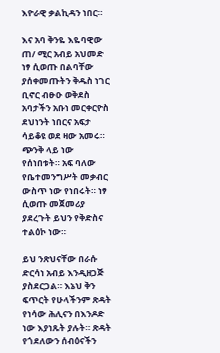እዮራዊ ቃልኪዳን ነበር።

እና አባ ቅንዬ እዬባዊው ጠ/ ሚር አብይ አህመድ ነፃ ሲወጡ በልባቸው ያሰቀመጡትን ቅዱስ ነገር ቢኖር ብፁዑ ወቅደስ አባታችን አቡነ መርቀርዮስ ደህነንት ነበርና አፍታ ሳይቆዩ ወደ ዛው አመሩ።  ጭንቅ ላይ ነው የሰነበቱት። አፍ ባለው የቤተመንግሥት መቃብር ውስጥ ነው የነበሩት። ነፃ ሲወጡ መጀመሪያ ያደረጉት ይህን የቅድስና ተልዕኮ ነው።

ይህ ንጽህናቸው በራሱ ድርሳነ አብይ እንዲዘጋጅ ያስደርጋል። እኔህ ቅን ፍጥርት የሁላችንም ጽዳት የነሳው ሕሊናን በእንዶድ ነው እያነጹት ያሉት። ጽዳት የጎደለውን ሰብዕናችን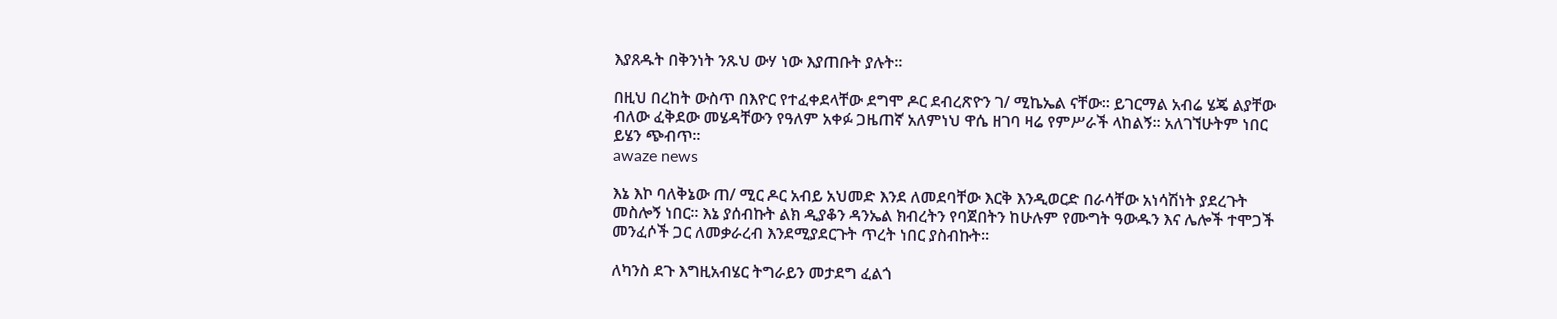እያጸዱት በቅንነት ንጹህ ውሃ ነው እያጠቡት ያሉት።

በዚህ በረከት ውስጥ በእዮር የተፈቀደላቸው ደግሞ ዶር ደብረጽዮን ገ/ ሚኬኤል ናቸው። ይገርማል አብሬ ሄጄ ልያቸው ብለው ፈቅደው መሄዳቸውን የዓለም አቀፉ ጋዜጠኛ አለምነህ ዋሴ ዘገባ ዛሬ የምሥራች ላከልኝ። አለገኘሁትም ነበር ይሄን ጭብጥ።
awaze news

እኔ እኮ ባለቅኔው ጠ/ ሚር ዶር አብይ አህመድ እንደ ለመደባቸው እርቅ እንዲወርድ በራሳቸው አነሳሽነት ያደረጉት መስሎኝ ነበር። እኔ ያሰብኩት ልክ ዲያቆን ዳንኤል ክብረትን የባጀበትን ከሁሉም የሙግት ዓውዱን እና ሌሎች ተሞጋች መንፈሶች ጋር ለመቃራረብ እንደሚያደርጉት ጥረት ነበር ያስብኩት።

ለካንስ ደጉ እግዚአብሄር ትግራይን መታደግ ፈልጎ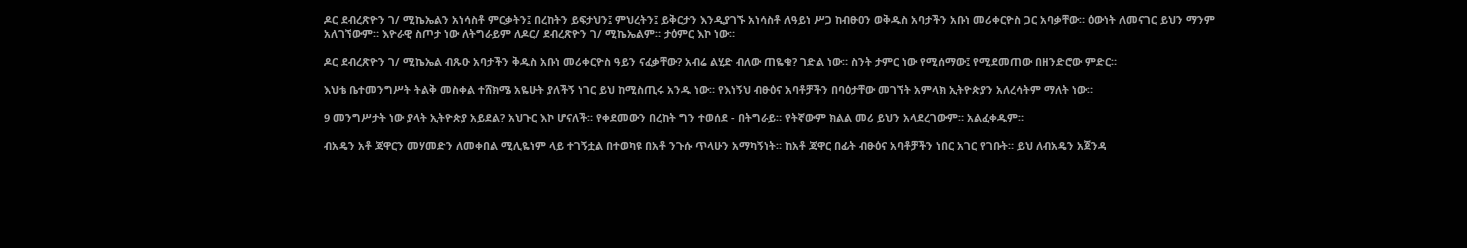ዶር ደብረጽዮን ገ/ ሚኬኤልን አነሳስቶ ምርቃትን፤ በረከትን ይፍታህን፤ ምህረትን፤ ይቅርታን እንዲያገኙ አነሳስቶ ለዓይነ ሥጋ ከብፁዐን ወቅዱስ አባታችን አቡነ መሪቀርዮስ ጋር አባቃቸው። ዕውነት ለመናገር ይህን ማንም አለገኘውም። እዮራዊ ስጦታ ነው ለትግራይም ለዶር/ ደብረጽዮን ገ/ ሚኬኤልም። ታዕምር እኮ ነው።

ዶር ደብረጽዮን ገ/ ሚኬኤል ብጹዑ አባታችን ቅዱስ አቡነ መሪቀርዮስ ዓይን ናፈቃቸው? አብሬ ልሂድ ብለው ጠዬቁ? ገድል ነው። ስንት ታምር ነው የሚሰማው፤ የሚደመጠው በዘንድሮው ምድር።

እህቴ ቤተመንግሥት ትልቅ መስቀል ተሸክሜ አዬሁት ያለችኝ ነገር ይህ ከሚስጢሩ አንዱ ነው። የእነኝህ ብፁዕና አባቶቻችን በባዕታቸው መገኘት አምላክ ኢትዮጵያን አለረሳትም ማለት ነው።

9 መንግሥታት ነው ያላት ኢትዮጵያ አይደል? አህጉር እኮ ሆናለች። የቀደመውን በረከት ግን ተወሰደ - በትግራይ። የትኛውም ክልል መሪ ይህን አላደረገውም። አልፈቀዱም።

ብአዴን አቶ ጃዋርን መሃመድን ለመቀበል ሚሊዬነም ላይ ተገኝቷል በተወካዩ በአቶ ንጉሱ ጥላሁን አማካኝነት። ከአቶ ጃዋር በፊት ብፁዕና አባቶቻችን ነበር አገር የገቡት። ይህ ለብአዴን አጀንዳ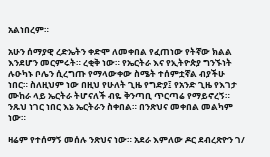አልነበረም።

አሁን ሰማያዊ ረድኤትን ቀድሞ ለመቀበል የፈጠነው የትኛው ክልል እንደሆን መርምሩት። ረቂቅ ነው። የኤርትራ እና የኢትዮጵያ ግንኙነት ሉዑካኑ ቦሌን ሲረግጡ የማላውቀው ስሜት ተሰምቷኛል ብያችሁ ነበር። ስለዚህም ነው በዚህ የሁለት ጊዜ የግድያ፤ የአንድ ጊዜ የእገታ ሙከራ ላይ ኤርትራ ትሆናለች ብዬ ቅንጣቢ ጥርጣሬ የማይኖረኝ።  ንጹህ ነገር ነበር እኔ ኤርትራን ስቀበል። በንጽህና መቀበል መልካም ነው።

ዛሬም የተሰማኝ መሰሉ ንጽህና ነው። አደራ እምለው ዶር ደብረጽዮን ገ/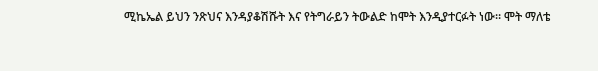ሚኬኤል ይህን ንጽህና እንዳያቆሽሹት እና የትግራይን ትውልድ ከሞት እንዲያተርፉት ነው። ሞት ማለቴ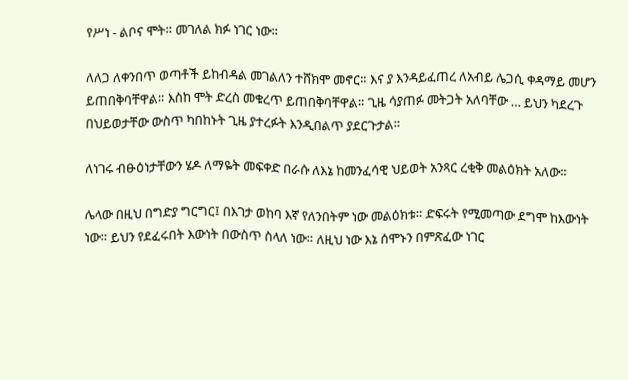የሥነ - ልቦና ሞት። መገለል ክፉ ነገር ነው።

ለለጋ ለቀንበጥ ወጣቶች ይከብዳል መገልለን ተሸክሞ መኖር። እና ያ እንዳይፈጠረ ለአብይ ሌጋሲ ቀዳማይ መሆን ይጠበቅባቸዋል። እስከ ሞት ድረስ መቁረጥ ይጠበቅባቸዋል። ጊዜ ሳያጠፉ መትጋት አለባቸው … ይህን ካደረጉ በህይወታቸው ውስጥ ካበከኑት ጊዜ ያተረፉት እንዲበልጥ ያደርጉታል።

ለነገሩ ብፁዕነታቸውን ሄዶ ለማዬት መፍቀድ በራሱ ለእኔ ከመንፈሳዊ ህይወት አንጻር ረቂቅ መልዕክት አለው።

ሌላው በዚህ በግድያ ግርግር፤ በእገታ ወከባ እኛ የለንበትም ነው መልዕክቱ። ድፍሩት የሚመጣው ደግሞ ከእውነት ነው። ይህን የደፈሩበት እውነት በውስጥ ስላለ ነው። ለዚህ ነው እኔ ሰሞኑን በምጽፈው ነገር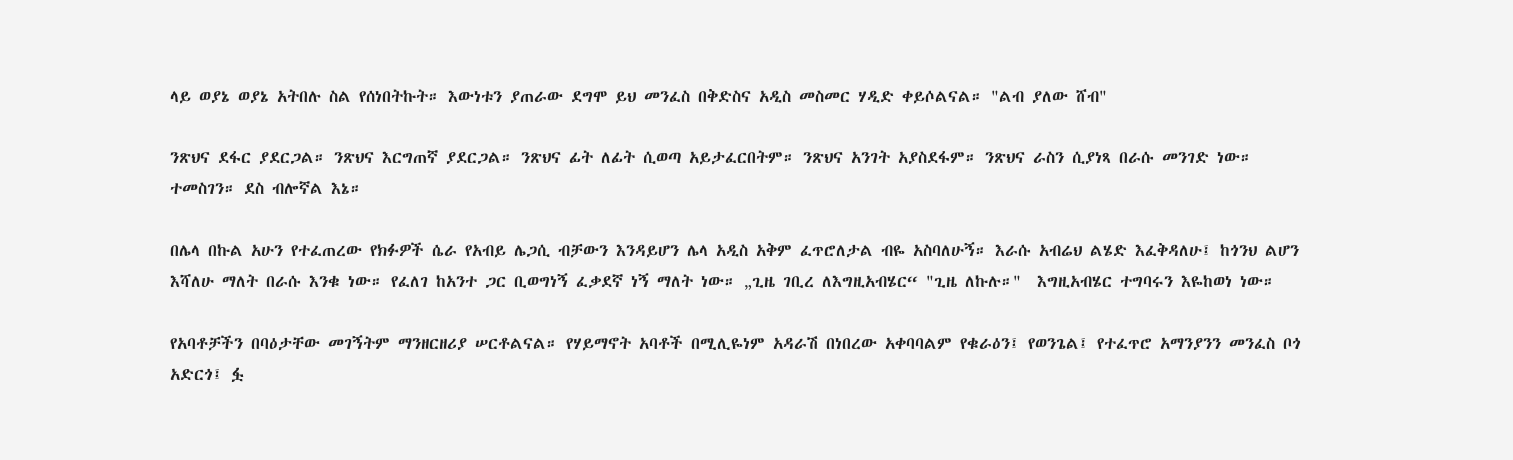ላይ ወያኔ ወያኔ አትበሉ ስል የሰነበትኩት። እውነቱን ያጠራው ደግሞ ይህ መንፈስ በቅድስና አዲስ መስመር ሃዲድ ቀይሶልናል። "ልብ ያለው ሸብ"

ንጽህና ደፋር ያደርጋል። ንጽህና እርግጠኛ ያደርጋል። ንጽህና ፊት ለፊት ሲወጣ አይታፈርበትም። ንጽህና አንገት አያስደፋም። ንጽህና ራስን ሲያነጻ በራሱ መንገድ ነው። ተመስገን። ደስ ብሎኛል እኔ።

በሌላ በኩል አሁን የተፈጠረው የክፉዎች ሴራ የአብይ ሌጋሲ ብቻውን እንዳይሆን ሌላ አዲስ አቅም ፈጥሮለታል ብዬ አስባለሁኝ። እራሱ አብሬህ ልሄድ እፈቅዳለሁ፤ ከጎንህ ልሆን እሻለሁ ማለት በራሱ እንቁ ነው። የፈለገ ከአንተ ጋር ቢወግነኝ ፈቃደኛ ነኝ ማለት ነው። „ጊዜ ገቢረ ለእግዚአብሄር“ "ጊዜ ለኩሉ።"  እግዚአብሄር ተግባሩን እዬከወነ ነው።

የአባቶቻችን በባዕታቸው መገኝትም ማንዘርዘሪያ ሠርቶልናል። የሃይማኖት አባቶች በሚሊዬነም አዳራሽ በነበረው አቀባባልም የቁራዕን፤ የወንጌል፤ የተፈጥሮ አማንያንን መንፈስ ቦጎ አድርጎ፤ ፏ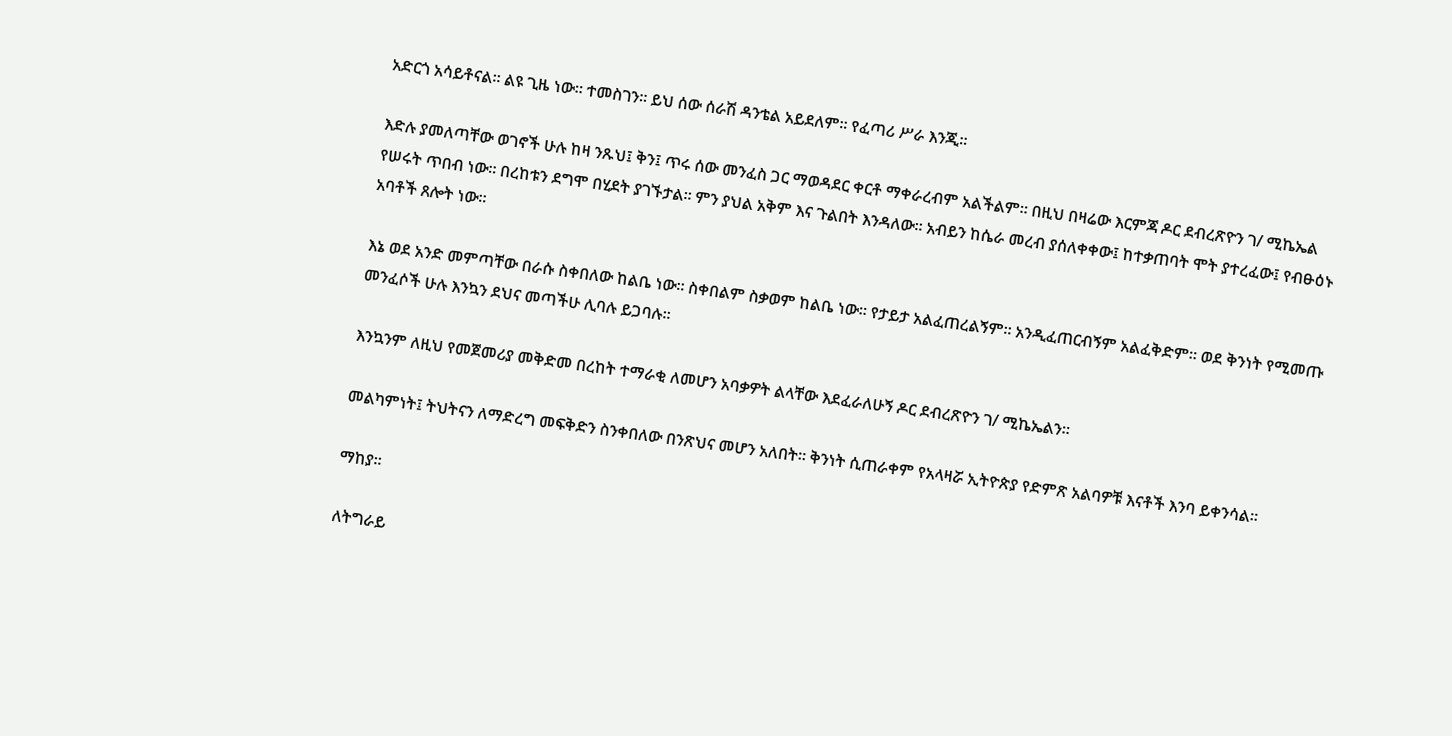አድርጎ አሳይቶናል። ልዩ ጊዜ ነው። ተመስገን። ይህ ሰው ሰራሽ ዳንቴል አይደለም። የፈጣሪ ሥራ እንጂ።

እድሉ ያመለጣቸው ወገኖች ሁሉ ከዛ ንጹህ፤ ቅን፤ ጥሩ ሰው መንፈስ ጋር ማወዳደር ቀርቶ ማቀራረብም አልችልም። በዚህ በዛሬው እርምጃ ዶር ደብረጽዮን ገ/ ሚኬኤል የሠሩት ጥበብ ነው። በረከቱን ደግሞ በሂደት ያገኙታል። ምን ያህል አቅም እና ጉልበት እንዳለው። አብይን ከሴራ መረብ ያሰለቀቀው፤ ከተቃጠባት ሞት ያተረፈው፤ የብፁዕኑ አባቶች ጸሎት ነው።

እኔ ወደ አንድ መምጣቸው በራሱ ስቀበለው ከልቤ ነው። ስቀበልም ስቃወም ከልቤ ነው። የታይታ አልፈጠረልኝም። አንዲፈጠርብኝም አልፈቅድም። ወደ ቅንነት የሚመጡ መንፈሶች ሁሉ እንኳን ደህና መጣችሁ ሊባሉ ይጋባሉ።

እንኳንም ለዚህ የመጀመሪያ መቅድመ በረከት ተማራቂ ለመሆን አባቃዎት ልላቸው እደፈራለሁኝ ዶር ደብረጽዮን ገ/ ሚኬኤልን።

መልካምነት፤ ትህትናን ለማድረግ መፍቅድን ስንቀበለው በንጽህና መሆን አለበት። ቅንነት ሲጠራቀም የአላዛሯ ኢትዮጵያ የድምጽ አልባዎቹ እናቶች እንባ ይቀንሳል።

ማከያ።

ለትግራይ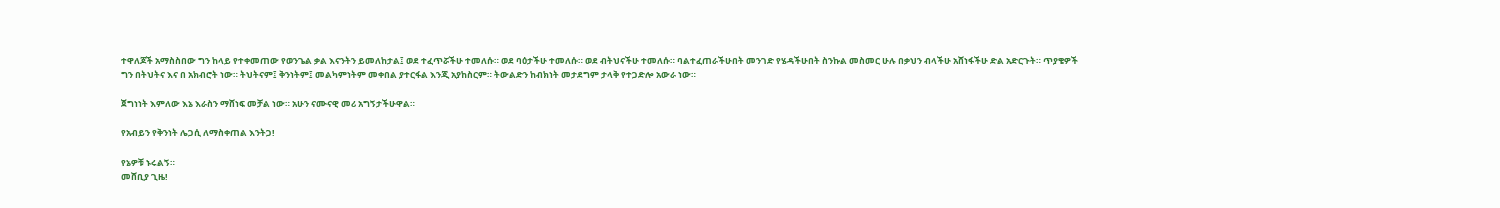ተዋለጆች አማስስበው ግን ከላይ የተቀመጠው የወንጌል ቃል እናንትን ይመለከታል፤ ወደ ተፈጥሯችሁ ተመለሱ። ወደ ባዕታችሁ ተመለሱ። ወደ ብትህናችሁ ተመለሱ። ባልተፈጠራችሁበት መንገድ የሄዳችሁበት ስንኩል መስመር ሁሉ በቃህን ብላችሁ አሸነፋችሁ ድል አድርጉት። ጥያቄዎች ግን በትህትና እና በ አክብሮት ነው። ትህትናም፤ ቅንነትም፤ መልካምነትም መቀበል ያተርፋል እንጂ አያከስርም። ትውልድን ከብክነት መታደግም ታላቅ የተጋድሎ አውራ ነው።

ጀግነነት እምለው እኔ እራስን ማሸነፍ መቻል ነው። አሁን ናሙናዊ መሪ አግኝታችሁዋል።

የአብይን የቅንነት ሌጋሲ ለማስቀጠል እንትጋ!

የኔዎቹ ኑሩልኝ።
መሸቢያ ጊዜ!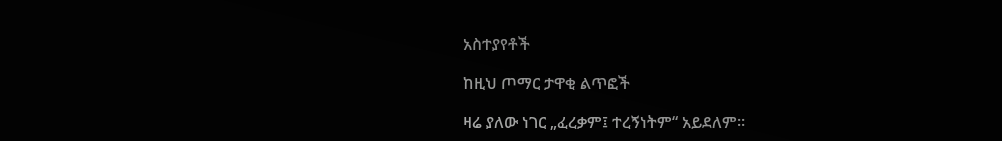አስተያየቶች

ከዚህ ጦማር ታዋቂ ልጥፎች

ዛሬ ያለው ነገር „ፈረቃም፤ ተረኝነትም“ አይደለም።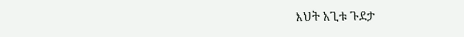እህት አጊቱ ጉደታ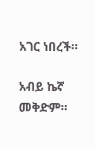አገር ነበረች።

አብይ ኬኛ መቅድም።